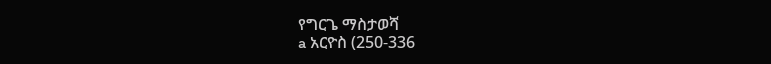የግርጌ ማስታወሻ
a አርዮስ (250-336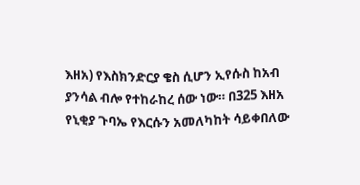እዘአ) የእስክንድርያ ቄስ ሲሆን ኢየሱስ ከአብ ያንሳል ብሎ የተከራከረ ሰው ነው። በ325 እዘአ የኒቂያ ጉባኤ የእርሱን አመለካከት ሳይቀበለው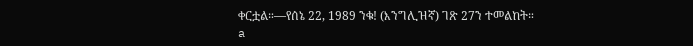ቀርቷል።—የሰኔ 22, 1989 ንቁ! (እንግሊዝኛ) ገጽ 27ን ተመልከት።
a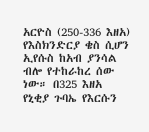አርዮስ (250-336 እዘአ) የእስክንድርያ ቄስ ሲሆን ኢየሱስ ከአብ ያንሳል ብሎ የተከራከረ ሰው ነው። በ325 እዘአ የኒቂያ ጉባኤ የእርሱን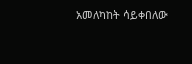አመለካከት ሳይቀበለው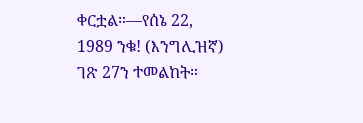ቀርቷል።—የሰኔ 22, 1989 ንቁ! (እንግሊዝኛ) ገጽ 27ን ተመልከት።